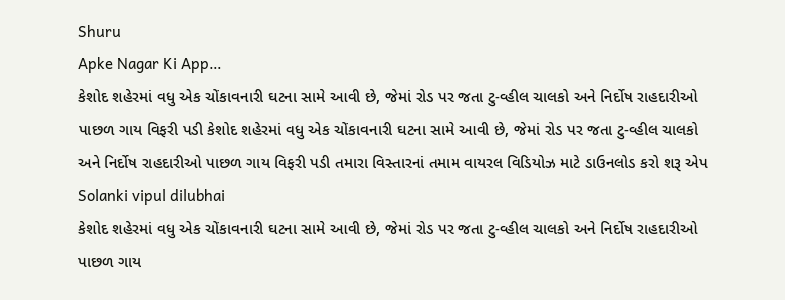Shuru
Apke Nagar Ki App…
કેશોદ શહેરમાં વધુ એક ચોંકાવનારી ઘટના સામે આવી છે, જેમાં રોડ પર જતા ટુ-વ્હીલ ચાલકો અને નિર્દોષ રાહદારીઓ પાછળ ગાય વિફરી પડી કેશોદ શહેરમાં વધુ એક ચોંકાવનારી ઘટના સામે આવી છે, જેમાં રોડ પર જતા ટુ-વ્હીલ ચાલકો અને નિર્દોષ રાહદારીઓ પાછળ ગાય વિફરી પડી તમારા વિસ્તારનાં તમામ વાયરલ વિડિયોઝ માટે ડાઉનલોડ કરો શરૂ એપ
Solanki vipul dilubhai
કેશોદ શહેરમાં વધુ એક ચોંકાવનારી ઘટના સામે આવી છે, જેમાં રોડ પર જતા ટુ-વ્હીલ ચાલકો અને નિર્દોષ રાહદારીઓ પાછળ ગાય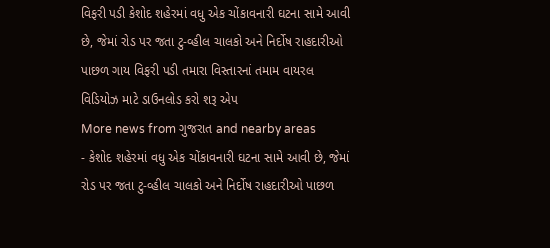વિફરી પડી કેશોદ શહેરમાં વધુ એક ચોંકાવનારી ઘટના સામે આવી છે, જેમાં રોડ પર જતા ટુ-વ્હીલ ચાલકો અને નિર્દોષ રાહદારીઓ પાછળ ગાય વિફરી પડી તમારા વિસ્તારનાં તમામ વાયરલ વિડિયોઝ માટે ડાઉનલોડ કરો શરૂ એપ
More news from ગુજરાત and nearby areas
- કેશોદ શહેરમાં વધુ એક ચોંકાવનારી ઘટના સામે આવી છે, જેમાં રોડ પર જતા ટુ-વ્હીલ ચાલકો અને નિર્દોષ રાહદારીઓ પાછળ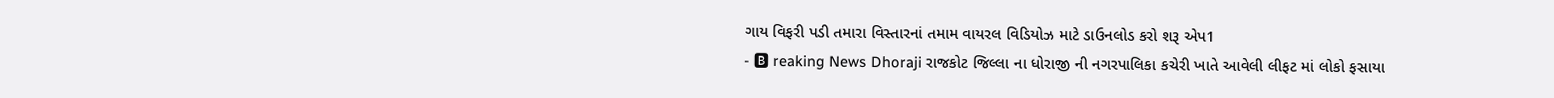ગાય વિફરી પડી તમારા વિસ્તારનાં તમામ વાયરલ વિડિયોઝ માટે ડાઉનલોડ કરો શરૂ એપ1
- 🅱 reaking News Dhoraji રાજકોટ જિલ્લા ના ધોરાજી ની નગરપાલિકા કચેરી ખાતે આવેલી લીફટ માં લોકો ફસાયા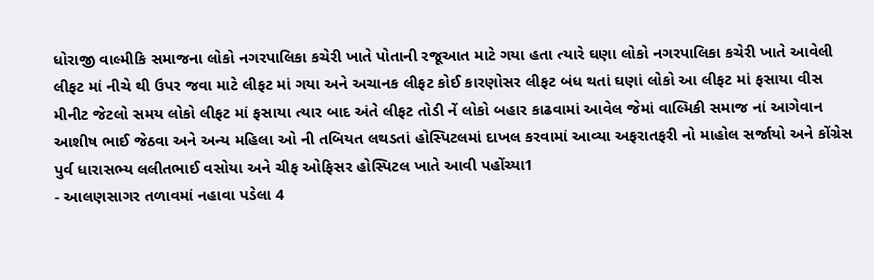ધોરાજી વાલ્મીકિ સમાજના લોકો નગરપાલિકા કચેરી ખાતે પોતાની રજૂઆત માટે ગયા હતા ત્યારે ઘણા લોકો નગરપાલિકા કચેરી ખાતે આવેલી લીફટ માં નીચે થી ઉપર જવા માટે લીફટ માં ગયા અને અચાનક લીફટ કોઈ કારણોસર લીફટ બંધ થતાં ઘણાં લોકો આ લીફટ માં ફસાયા વીસ મીનીટ જેટલો સમય લોકો લીફટ માં ફસાયા ત્યાર બાદ અંતે લીફટ તોડી નેં લોકો બહાર કાઢવામાં આવેલ જેમાં વાલ્મિકી સમાજ નાં આગેવાન આશીષ ભાઈ જેઠવા અને અન્ય મહિલા ઓ ની તબિયત લથડતાં હોસ્પિટલમાં દાખલ કરવામાં આવ્યા અફરાતફરી નો માહોલ સર્જાયો અને કોંગ્રેસ પુર્વ ધારાસભ્ય લલીતભાઈ વસોયા અને ચીફ ઓફિસર હોસ્પિટલ ખાતે આવી પહોંચ્યા1
- આલણસાગર તળાવમાં નહાવા પડેલા 4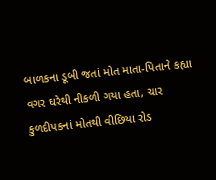બાળકના ડૂબી જતાં મોત માતા-પિતાને કહ્યા વગર ઘરેથી નીકળી ગયા હતા, ચાર કુળદીપકનાં મોતથી વીછિયા રોડ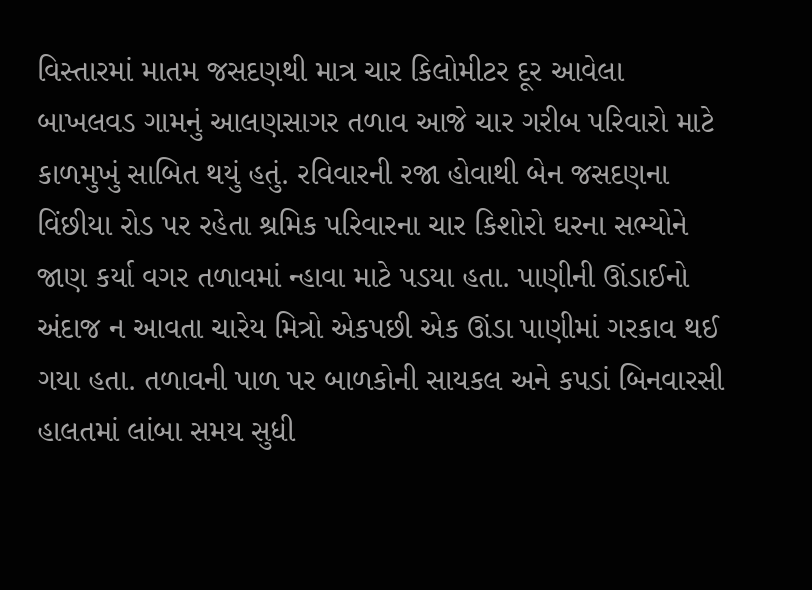વિસ્તારમાં માતમ જસદણથી માત્ર ચાર કિલોમીટર દૂર આવેલા બાખલવડ ગામનું આલણસાગર તળાવ આજે ચાર ગરીબ પરિવારો માટે કાળમુખું સાબિત થયું હતું. રવિવારની રજા હોવાથી બેન જસદણના વિંછીયા રોડ પર રહેતા શ્રમિક પરિવારના ચાર કિશોરો ઘરના સભ્યોને જાણ કર્યા વગર તળાવમાં ન્હાવા માટે પડયા હતા. પાણીની ઊંડાઈનો અંદાજ ન આવતા ચારેય મિત્રો એકપછી એક ઊંડા પાણીમાં ગરકાવ થઈ ગયા હતા. તળાવની પાળ પર બાળકોની સાયકલ અને કપડાં બિનવારસી હાલતમાં લાંબા સમય સુધી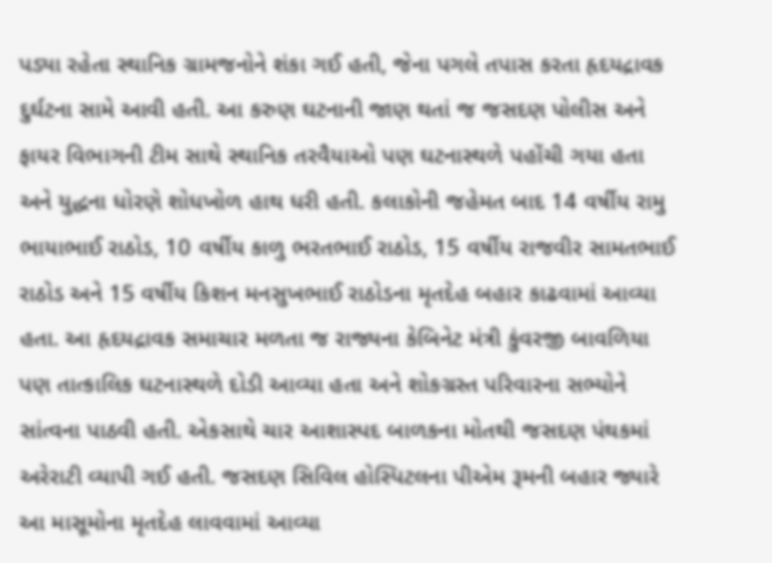પડ્યા રહેતા સ્થાનિક ગ્રામજનોને શંકા ગઈ હતી, જેના પગલે તપાસ કરતા હૃદયદ્રાવક દુર્ઘટના સામે આવી હતી. આ કરુણ ઘટનાની જાણ થતાં જ જસદણ પોલીસ અને ફાયર વિભાગની ટીમ સાથે સ્થાનિક તરવૈયાઓ પણ ઘટનાસ્થળે પહોંચી ગયા હતા અને યુદ્ધના ધોરણે શોધખોળ હાથ ધરી હતી. કલાકોની જહેમત બાદ 14 વર્ષીય રામુ ભાયાભાઈ રાઠોડ, 10 વર્ષીય કાળુ ભરતભાઈ રાઠોડ, 15 વર્ષીય રાજવીર સામતભાઈ રાઠોડ અને 15 વર્ષીય કિશન મનસુખભાઈ રાઠોડના મૃતદેહ બહાર કાઢવામાં આવ્યા હતા. આ હૃદયદ્રાવક સમાચાર મળતા જ રાજ્યના કેબિનેટ મંત્રી કુંવરજી બાવળિયા પણ તાત્કાલિક ઘટનાસ્થળે દોડી આવ્યા હતા અને શોકગ્રસ્ત પરિવારના સભ્યોને સાંત્વના પાઠવી હતી. એકસાથે ચાર આશાસ્પદ બાળકના મોતથી જસદણ પંથકમાં અરેરાટી વ્યાપી ગઈ હતી. જસદણ સિવિલ હોસ્પિટલના પીએમ રૂમની બહાર જ્યારે આ માસૂમોના મૃતદેહ લાવવામાં આવ્યા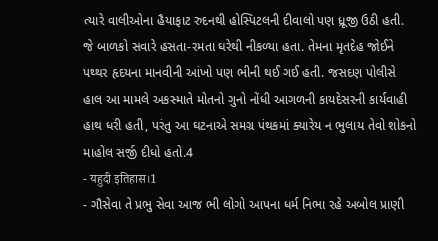ત્યારે વાલીઓના હૈયાફાટ રુદનથી હોસ્પિટલની દીવાલો પણ ધ્રૂજી ઉઠી હતી. જે બાળકો સવારે હસતા-રમતા ઘરેથી નીકળ્યા હતા. તેમના મૃતદેહ જોઈને પથ્થર હૃદયના માનવીની આંખો પણ ભીની થઈ ગઈ હતી. જસદણ પોલીસે હાલ આ મામલે અકસ્માતે મોતનો ગુનો નોંધી આગળની કાયદેસરની કાર્યવાહી હાથ ધરી હતી, પરંતુ આ ઘટનાએ સમગ્ર પંથકમાં ક્યારેય ન ભુલાય તેવો શોકનો માહોલ સર્જી દીધો હતો.4
- यहुदी इतिहास।1
- ગૌસેવા તે પ્રભુ સેવા આજ ભી લોગો આપના ધર્મ નિભા રહે અબોલ પ્રાણી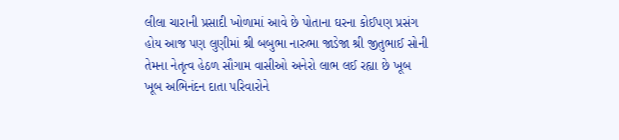લીલા ચારાની પ્રસાદી ખોળામાં આવે છે પોતાના ઘરના કોઈપણ પ્રસંગ હોય આજ પણ લુણીમાં શ્રી બબુભા નારુભા જાડેજા શ્રી જીતુભાઈ સોની તેમના નેતૃત્વ હેઠળ સૌગામ વાસીઓ અનેરો લાભ લઈ રહ્યા છે ખૂબ ખૂબ અભિનંદન દાતા પરિવારોને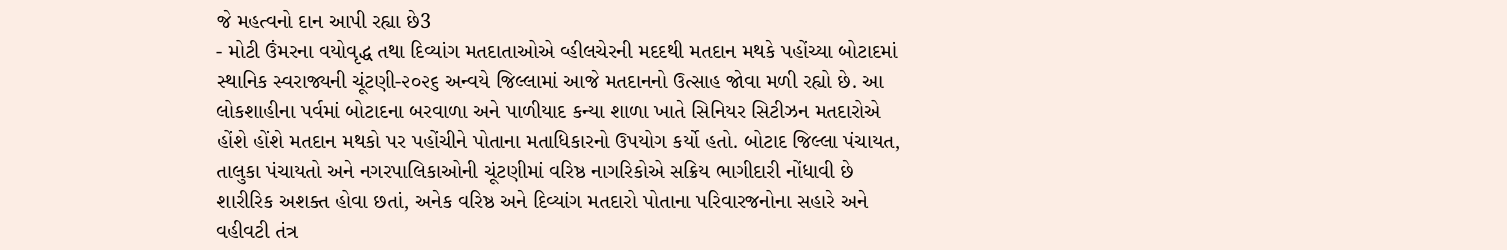જે મહત્વનો દાન આપી રહ્યા છે3
- મોટી ઉંમરના વયોવૃદ્ધ તથા દિવ્યાંગ મતદાતાઓએ વ્હીલચેરની મદદથી મતદાન મથકે પહોંચ્યા બોટાદમાં સ્થાનિક સ્વરાજ્યની ચૂંટણી-૨૦૨૬ અન્વયે જિલ્લામાં આજે મતદાનનો ઉત્સાહ જોવા મળી રહ્યો છે. આ લોકશાહીના પર્વમાં બોટાદના બરવાળા અને પાળીયાદ કન્યા શાળા ખાતે સિનિયર સિટીઝન મતદારોએ હોંશે હોંશે મતદાન મથકો પર પહોંચીને પોતાના મતાધિકારનો ઉપયોગ કર્યો હતો. બોટાદ જિલ્લા પંચાયત, તાલુકા પંચાયતો અને નગરપાલિકાઓની ચૂંટણીમાં વરિષ્ઠ નાગરિકોએ સક્રિય ભાગીદારી નોંધાવી છે શારીરિક અશક્ત હોવા છતાં, અનેક વરિષ્ઠ અને દિવ્યાંગ મતદારો પોતાના પરિવારજનોના સહારે અને વહીવટી તંત્ર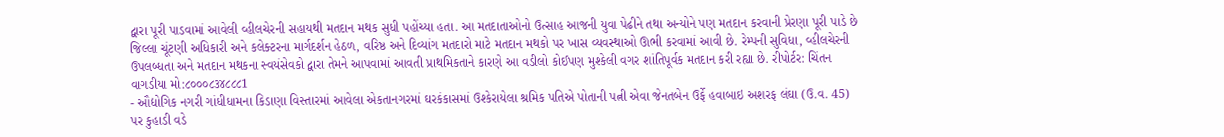દ્વારા પૂરી પાડવામાં આવેલી વ્હીલચેરની સહાયથી મતદાન મથક સુધી પહોંચ્યા હતા. આ મતદાતાઓનો ઉત્સાહ આજની યુવા પેઢીને તથા અન્યોને પણ મતદાન કરવાની પ્રેરણા પૂરી પાડે છે જિલ્લા ચૂંટણી અધિકારી અને કલેક્ટરના માર્ગદર્શન હેઠળ, વરિષ્ઠ અને દિવ્યાંગ મતદારો માટે મતદાન મથકો પર ખાસ વ્યવસ્થાઓ ઊભી કરવામાં આવી છે. રેમ્પની સુવિધા, વ્હીલચેરની ઉપલબ્ધતા અને મતદાન મથકના સ્વયંસેવકો દ્વારા તેમને આપવામાં આવતી પ્રાથમિકતાને કારણે આ વડીલો કોઈપણ મુશ્કેલી વગર શાંતિપૂર્વક મતદાન કરી રહ્યા છે. રીપોર્ટર: ચિંતન વાગડીયા મો:૮૦૦૦૮૩૪૮૮૮1
- ઔદ્યોગિક નગરી ગાંધીધામના કિડાણા વિસ્તારમાં આવેલા એકતાનગરમાં ઘરકંકાસમાં ઉશ્કેરાયેલા શ્રમિક પતિએ પોતાની પત્ની એવા જેનતબેન ઉર્ફે હવાબાઇ અશરફ લંઘા (ઉ.વ. 45) પર કુહાડી વડે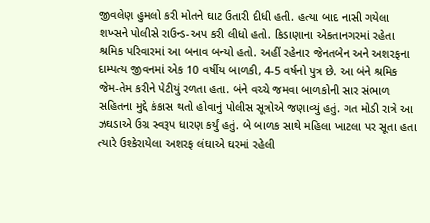જીવલેણ હુમલો કરી મોતને ઘાટ ઉતારી દીધી હતી. હત્યા બાદ નાસી ગયેલા શખ્સને પોલીસે રાઉન્ડ-અપ કરી લીધો હતો. કિડાણાના એકતાનગરમાં રહેતા શ્રમિક પરિવારમાં આ બનાવ બન્યો હતો. અહીં રહેનાર જેનતબેન અને અશરફના દામ્પત્ય જીવનમાં એક 10 વર્ષીય બાળકી, 4-5 વર્ષનો પુત્ર છે. આ બંને શ્રમિક જેમ-તેમ કરીને પેટીયું રળતા હતા. બંને વચ્ચે જમવા બાળકોની સાર સંભાળ સહિતના મુદ્દે કંકાસ થતો હોવાનું પોલીસ સૂત્રોએ જણાવ્યું હતું. ગત મોડી રાત્રે આ ઝઘડાએ ઉગ્ર સ્વરૂપ ધારણ કર્યું હતું. બે બાળક સાથે મહિલા ખાટલા પર સૂતા હતા ત્યારે ઉશ્કેરાયેલા અશરફ લંઘાએ ઘરમાં રહેલી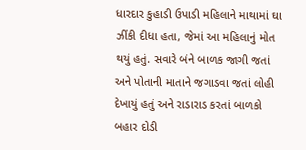ધારદાર કુહાડી ઉપાડી મહિલાને માથામાં ઘા ઝીંકી દીધા હતા, જેમાં આ મહિલાનું મોત થયું હતું. સવારે બંને બાળક જાગી જતાં અને પોતાની માતાને જગાડવા જતાં લોહી દેખાયું હતું અને રાડારાડ કરતાં બાળકો બહાર દોડી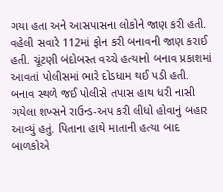ગયા હતા અને આસપાસના લોકોને જાણ કરી હતી. વહેલી સવારે 112માં ફોન કરી બનાવની જાણ કરાઈ હતી. ચૂંટણી બંદોબસ્ત વચ્ચે હત્યાનો બનાવ પ્રકાશમાં આવતાં પોલીસમાં ભારે દોડધામ થઈ પડી હતી. બનાવ સ્થળે જઈ પોલીસે તપાસ હાથ ધરી નાસી ગયેલા શખ્સને રાઉન્ડ-અપ કરી લીધો હોવાનું બહાર આવ્યું હતું. પિતાના હાથે માતાની હત્યા બાદ બાળકોએ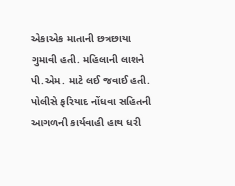એકાએક માતાની છત્રછાયા ગુમાવી હતી. મહિલાની લાશને પી.એમ. માટે લઈ જવાઈ હતી. પોલીસે ફરિયાદ નોંધવા સહિતની આગળની કાર્યવાહી હાથ ધરી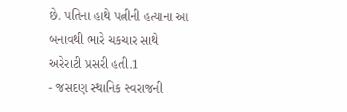છે. પતિના હાથે પત્નીની હત્યાના આ બનાવથી ભારે ચકચાર સાથે અરેરાટી પ્રસરી હતી.1
- જસદણ સ્થાનિક સ્વરાજની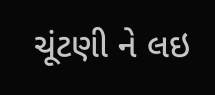ચૂંટણી ને લઇ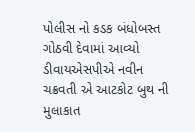પોલીસ નો કડક બંધોબસ્ત ગોઠવી દેવામાં આવ્યો ડીવાયએસપીએ નવીન ચક્રવતી એ આટકોટ બુથ ની મુલાકાત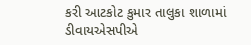કરી આટકોટ કુમાર તાલુકા શાળામાં ડીવાયએસપીએ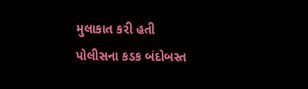મુલાકાત કરી હતી પોલીસના કડક બંદોબસ્ત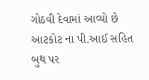ગોઠવી દેવામાં આવ્યો છે આટકોટ ના પી.આઈ સહિત બુથ પર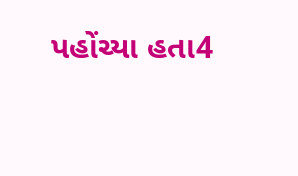પહોંચ્યા હતા4